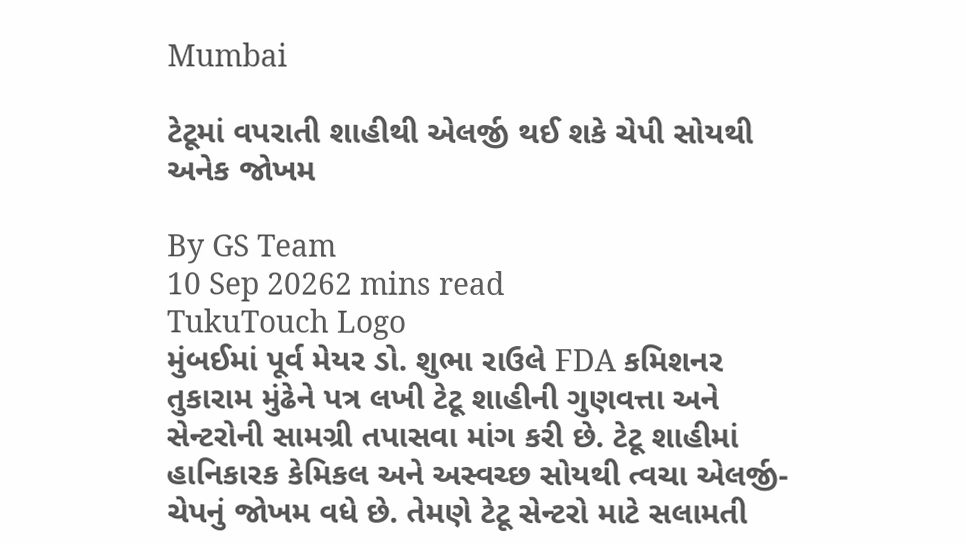Mumbai

ટેટૂમાં વપરાતી શાહીથી એલર્જી થઈ શકે ચેપી સોયથી અનેક જોખમ

By GS Team
10 Sep 20262 mins read
TukuTouch Logo
મુંબઈમાં પૂર્વ મેયર ડો. શુભા રાઉલે FDA કમિશનર તુકારામ મુંઢેને પત્ર લખી ટેટૂ શાહીની ગુણવત્તા અને સેન્ટરોની સામગ્રી તપાસવા માંગ કરી છે. ટેટૂ શાહીમાં હાનિકારક કેમિકલ અને અસ્વચ્છ સોયથી ત્વચા એલર્જી-ચેપનું જોખમ વધે છે. તેમણે ટેટૂ સેન્ટરો માટે સલામતી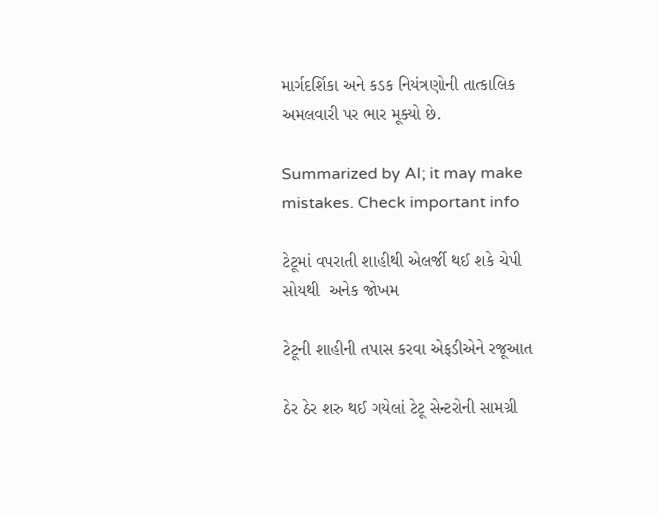માર્ગદર્શિકા અને કડક નિયંત્રણોની તાત્કાલિક અમલવારી પર ભાર મૂક્યો છે.

Summarized by AI; it may make mistakes. Check important info

ટેટૂમાં વપરાતી શાહીથી એલર્જી થઈ શકે ચેપી સોયથી  અનેક જોખમ

ટેટૂની શાહીની તપાસ કરવા એફડીએને રજૂઆત

ઠેર ઠેર શરુ થઈ ગયેલાં ટેટૂ સેન્ટરોની સામગ્રી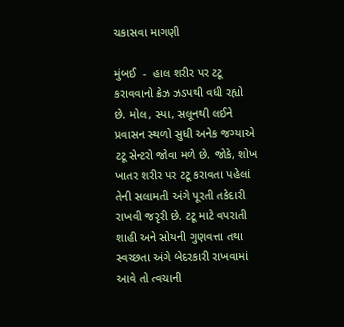ચકાસવા માગણી

મુંબઈ  -  હાલ શરીર પર ટટૂ કરાવવાનો ક્રેઝ ઝડપથી વધી રહ્યો છે. મોલ, સ્પા, સલૂનથી લઈને પ્રવાસન સ્થળો સુધી અનેક જગ્યાએ ટટૂ સેન્ટરો જોવા મળે છે. જોકે, શોખ ખાતર શરીર પર ટટૂ કરાવતા પહેલાં તેની સલામતી અંગે પૂરતી તકેદારી રાખવી જરૃરી છે. ટટૂ માટે વપરાતી શાહી અને સોયની ગુણવત્તા તથા સ્વચ્છતા અંગે બેદરકારી રાખવામાં આવે તો ત્વચાની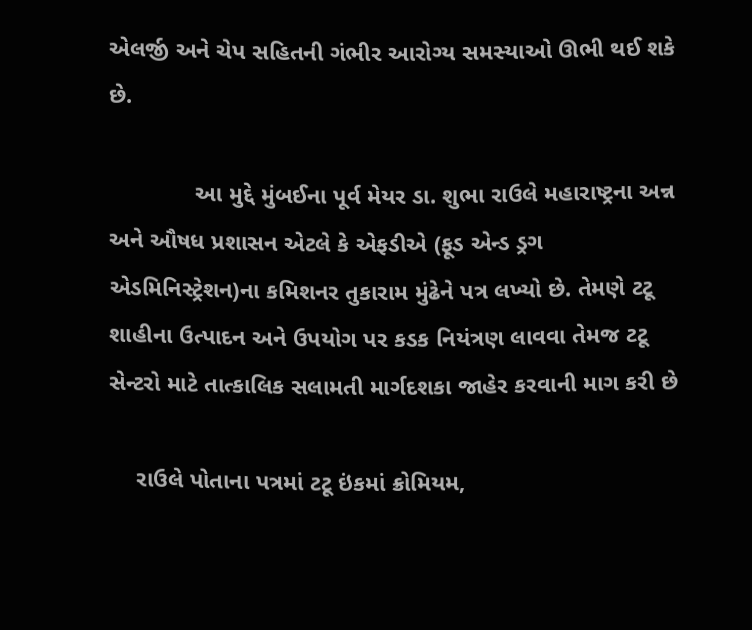એલર્જી અને ચેપ સહિતની ગંભીર આરોગ્ય સમસ્યાઓ ઊભી થઈ શકે છે.

             આ મુદ્દે મુંબઈના પૂર્વ મેયર ડા. શુભા રાઉલે મહારાષ્ટ્રના અન્ન અને ઔષધ પ્રશાસન એટલે કે એફડીએ (ફૂડ એન્ડ ડ્રગ એડમિનિસ્ટ્રેશન)ના કમિશનર તુકારામ મુંઢેને પત્ર લખ્યો છે. તેમણે ટટૂ શાહીના ઉત્પાદન અને ઉપયોગ પર કડક નિયંત્રણ લાવવા તેમજ ટટૂ સેન્ટરો માટે તાત્કાલિક સલામતી માર્ગદશકા જાહેર કરવાની માગ કરી છે

    રાઉલે પોતાના પત્રમાં ટટૂ ઇંકમાં ક્રોમિયમ,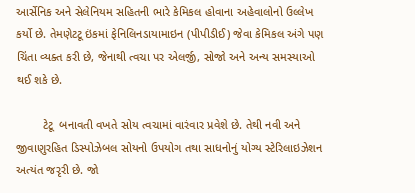આર્સેનિક અને સેલેનિયમ સહિતની ભારે કેમિકલ હોવાના અહેવાલોનો ઉલ્લેખ કર્યો છે. તેમણેટટૂ ઇંકમાં ફેનિલિનડાયામાઇન (પીપીડીઈ) જેવા કેમિકલ અંગે પણ ચિંતા વ્યક્ત કરી છે, જેનાથી ત્વચા પર એલર્જી, સોજો અને અન્ય સમસ્યાઓ થઈ શકે છે.

        ટેટૂ  બનાવતી વખતે સોય ત્વચામાં વારંવાર પ્રવેશે છે. તેથી નવી અને જીવાણુરહિત ડિસ્પોઝેબલ સોયનો ઉપયોગ તથા સાધનોનું યોગ્ય સ્ટેરિલાઇઝેશન અત્યંત જરૃરી છે. જો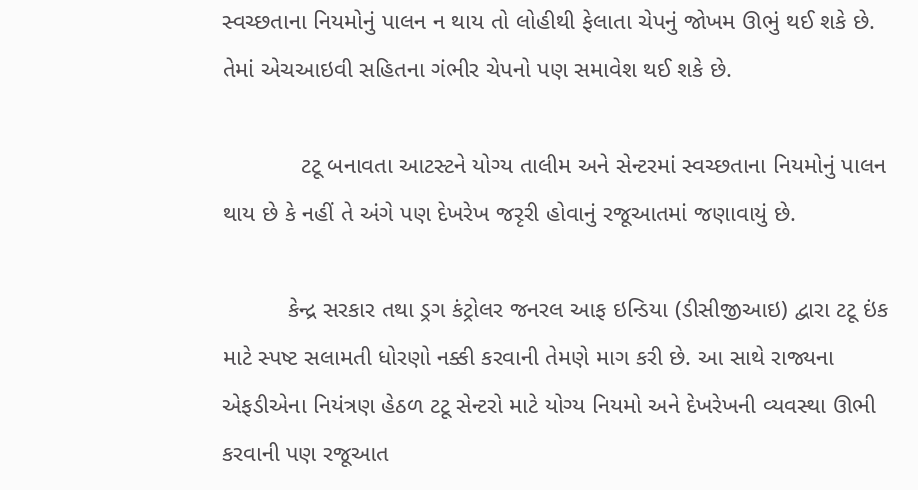સ્વચ્છતાના નિયમોનું પાલન ન થાય તો લોહીથી ફેલાતા ચેપનું જોખમ ઊભું થઈ શકે છે. તેમાં એચઆઇવી સહિતના ગંભીર ચેપનો પણ સમાવેશ થઈ શકે છે.

            ટટૂ બનાવતા આટસ્ટને યોગ્ય તાલીમ અને સેન્ટરમાં સ્વચ્છતાના નિયમોનું પાલન થાય છે કે નહીં તે અંગે પણ દેખરેખ જરૃરી હોવાનું રજૂઆતમાં જણાવાયું છે.

          કેન્દ્ર સરકાર તથા ડ્રગ કંટ્રોલર જનરલ આફ ઇન્ડિયા (ડીસીજીઆઇ) દ્વારા ટટૂ ઇંક માટે સ્પષ્ટ સલામતી ધોરણો નક્કી કરવાની તેમણે માગ કરી છે. આ સાથે રાજ્યના એફડીએના નિયંત્રણ હેઠળ ટટૂ સેન્ટરો માટે યોગ્ય નિયમો અને દેખરેખની વ્યવસ્થા ઊભી કરવાની પણ રજૂઆત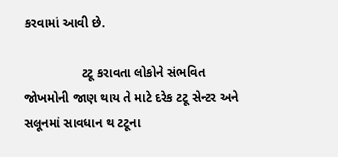કરવામાં આવી છે.

                ટટૂ કરાવતા લોકોને સંભવિત જોખમોની જાણ થાય તે માટે દરેક ટટૂ સેન્ટર અને સલૂનમાં સાવધાન થ ટટૂના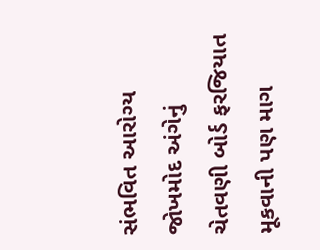સંભવિત આરોગ્ય જોખમોદ અંગેનું ચેતવણી બોર્ડ ફરજિયાત મૂકવાની પણ માગ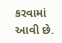કરવામાં આવી છે.